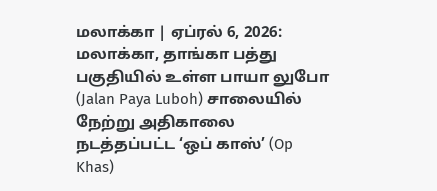மலாக்கா | ஏப்ரல் 6, 2026:
மலாக்கா, தாங்கா பத்து பகுதியில் உள்ள பாயா லுபோ (Jalan Paya Luboh) சாலையில் நேற்று அதிகாலை நடத்தப்பட்ட ‘ஒப் காஸ்’ (Op Khas)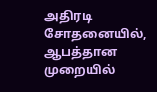அதிரடி சோதனையில், ஆபத்தான முறையில்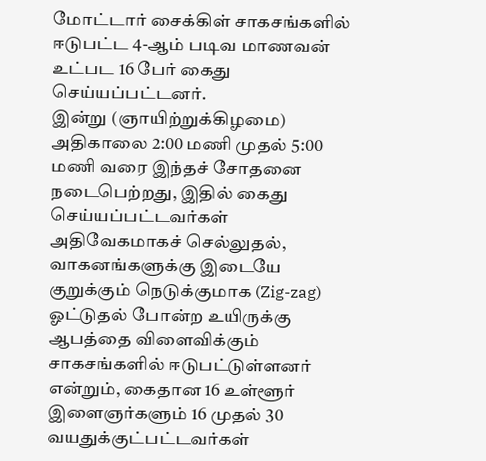மோட்டார் சைக்கிள் சாகசங்களில் ஈடுபட்ட 4-ஆம் படிவ மாணவன் உட்பட 16 பேர் கைது செய்யப்பட்டனர்.
இன்று (ஞாயிற்றுக்கிழமை) அதிகாலை 2:00 மணி முதல் 5:00 மணி வரை இந்தச் சோதனை நடைபெற்றது, இதில் கைது செய்யப்பட்டவர்கள் அதிவேகமாகச் செல்லுதல், வாகனங்களுக்கு இடையே குறுக்கும் நெடுக்குமாக (Zig-zag) ஓட்டுதல் போன்ற உயிருக்கு ஆபத்தை விளைவிக்கும் சாகசங்களில் ஈடுபட்டுள்ளனர் என்றும், கைதான 16 உள்ளூர் இளைஞர்களும் 16 முதல் 30 வயதுக்குட்பட்டவர்கள்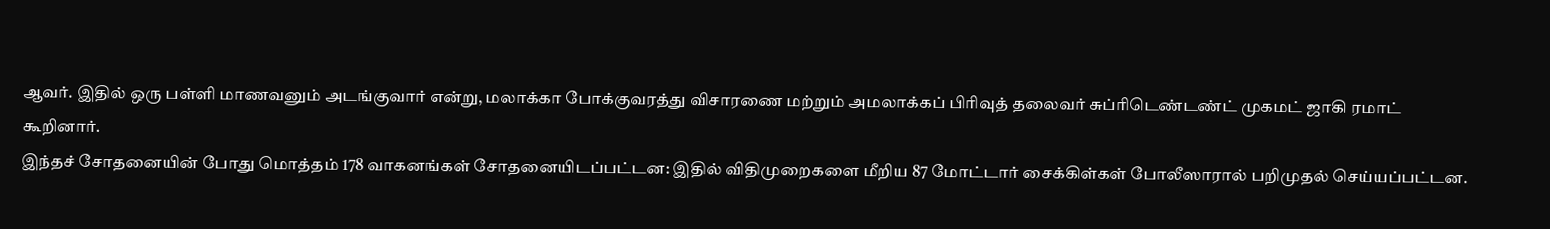ஆவர். இதில் ஒரு பள்ளி மாணவனும் அடங்குவார் என்று, மலாக்கா போக்குவரத்து விசாரணை மற்றும் அமலாக்கப் பிரிவுத் தலைவர் சுப்ரிடெண்டண்ட் முகமட் ஜாகி ரமாட் கூறினார்.
இந்தச் சோதனையின் போது மொத்தம் 178 வாகனங்கள் சோதனையிடப்பட்டன: இதில் விதிமுறைகளை மீறிய 87 மோட்டார் சைக்கிள்கள் போலீஸாரால் பறிமுதல் செய்யப்பட்டன.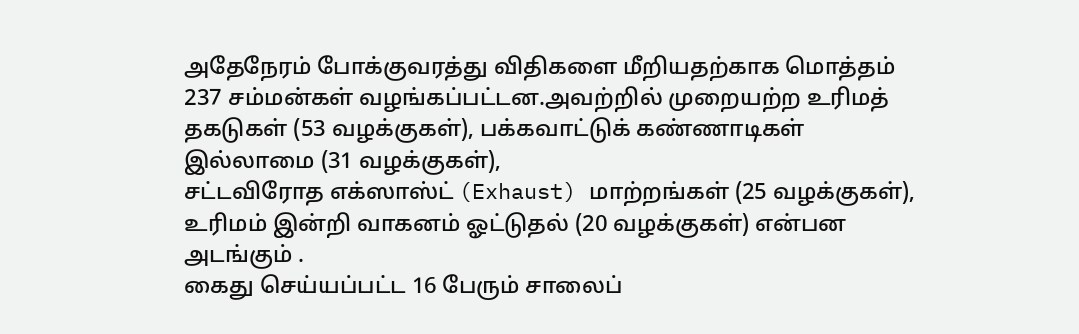அதேநேரம் போக்குவரத்து விதிகளை மீறியதற்காக மொத்தம் 237 சம்மன்கள் வழங்கப்பட்டன.அவற்றில் முறையற்ற உரிமத் தகடுகள் (53 வழக்குகள்), பக்கவாட்டுக் கண்ணாடிகள் இல்லாமை (31 வழக்குகள்),
சட்டவிரோத எக்ஸாஸ்ட் (Exhaust) மாற்றங்கள் (25 வழக்குகள்), உரிமம் இன்றி வாகனம் ஓட்டுதல் (20 வழக்குகள்) என்பன அடங்கும் .
கைது செய்யப்பட்ட 16 பேரும் சாலைப்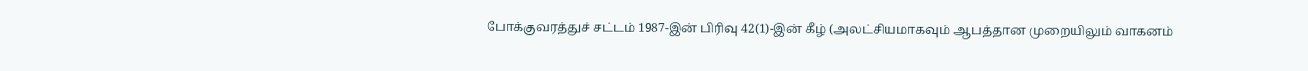போக்குவரத்துச் சட்டம் 1987-இன் பிரிவு 42(1)-இன் கீழ் (அலட்சியமாகவும் ஆபத்தான முறையிலும் வாகனம்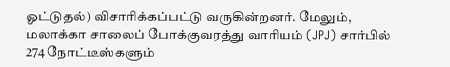ஓட்டுதல்) விசாரிக்கப்பட்டு வருகின்றனர். மேலும், மலாக்கா சாலைப் போக்குவரத்து வாரியம் (JPJ) சார்பில் 274 நோட்டீஸ்களும்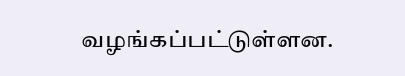வழங்கப்பட்டுள்ளன.